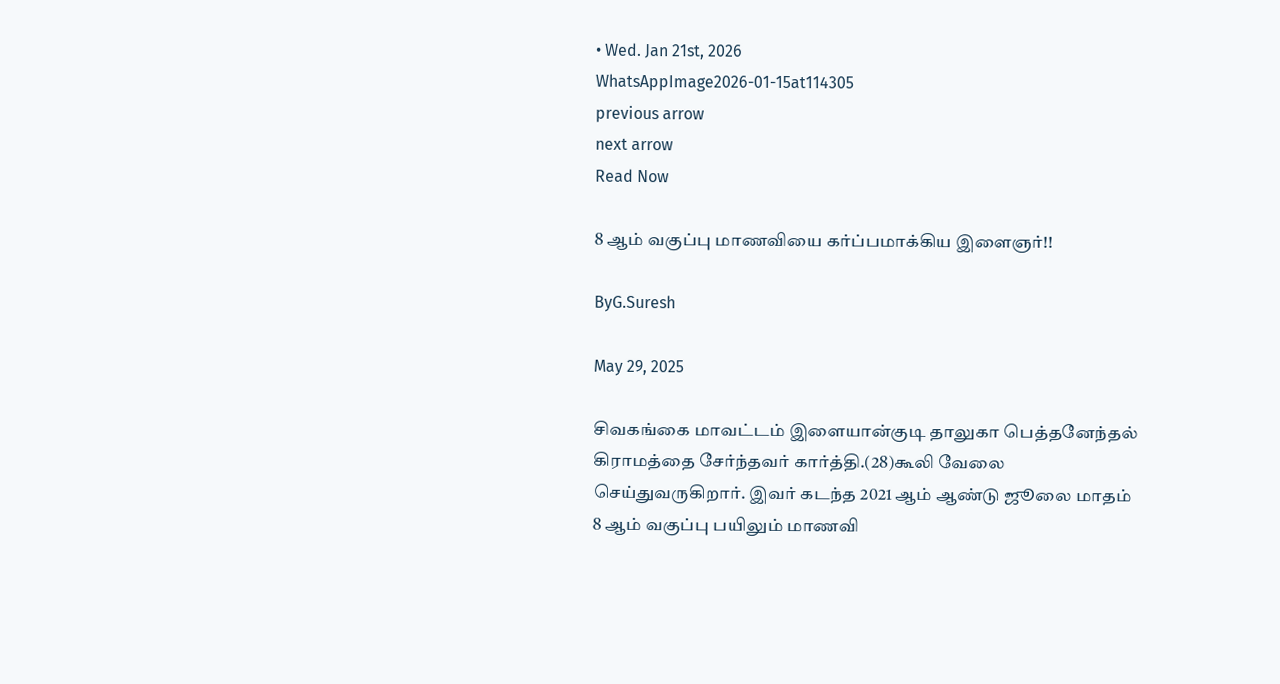• Wed. Jan 21st, 2026
WhatsAppImage2026-01-15at114305
previous arrow
next arrow
Read Now

8 ஆம் வகுப்பு மாணவியை கர்ப்பமாக்கிய இளைஞர்!!

ByG.Suresh

May 29, 2025

சிவகங்கை மாவட்டம் இளையான்குடி தாலுகா பெத்தனேந்தல் கிராமத்தை சேர்ந்தவர் கார்த்தி.(28)கூலி வேலை செய்துவருகிறார். இவர் கடந்த 2021 ஆம் ஆண்டு ஜூலை மாதம் 8 ஆம் வகுப்பு பயிலும் மாணவி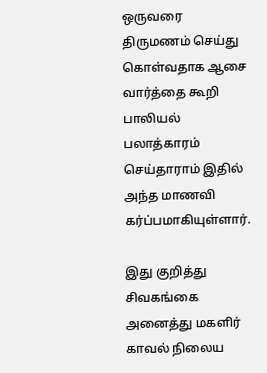ஒருவரை திருமணம் செய்து கொள்வதாக ஆசை வார்த்தை கூறி பாலியல் பலாத்காரம் செய்தாராம் இதில் அந்த மாணவி கர்ப்பமாகியுள்ளார்.

இது குறித்து சிவகங்கை அனைத்து மகளிர் காவல் நிலைய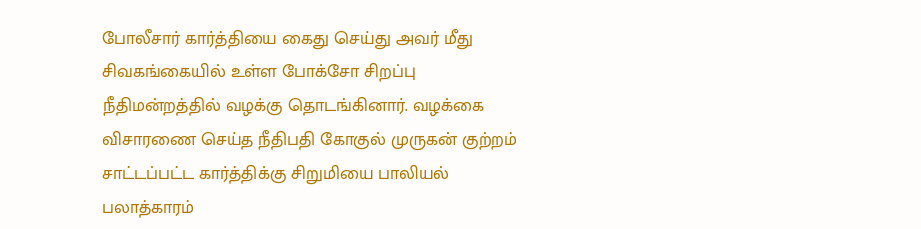போலீசார் கார்த்தியை கைது செய்து அவர் மீது சிவகங்கையில் உள்ள போக்சோ சிறப்பு நீதிமன்றத்தில் வழக்கு தொடங்கினார். வழக்கை விசாரணை செய்த நீதிபதி கோகுல் முருகன் குற்றம் சாட்டப்பட்ட கார்த்திக்கு சிறுமியை பாலியல் பலாத்காரம்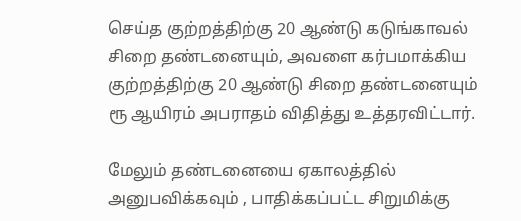செய்த குற்றத்திற்கு 20 ஆண்டு கடுங்காவல் சிறை தண்டனையும், அவளை கர்பமாக்கிய குற்றத்திற்கு 20 ஆண்டு சிறை தண்டனையும் ரூ ஆயிரம் அபராதம் விதித்து உத்தரவிட்டார்.

மேலும் தண்டனையை ஏகாலத்தில் அனுபவிக்கவும் , பாதிக்கப்பட்ட சிறுமிக்கு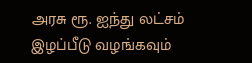அரசு ரூ. ஐந்து லட்சம் இழப்பீடு வழங்கவும்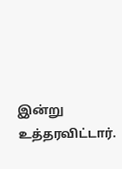இன்று உத்தரவிட்டார்.